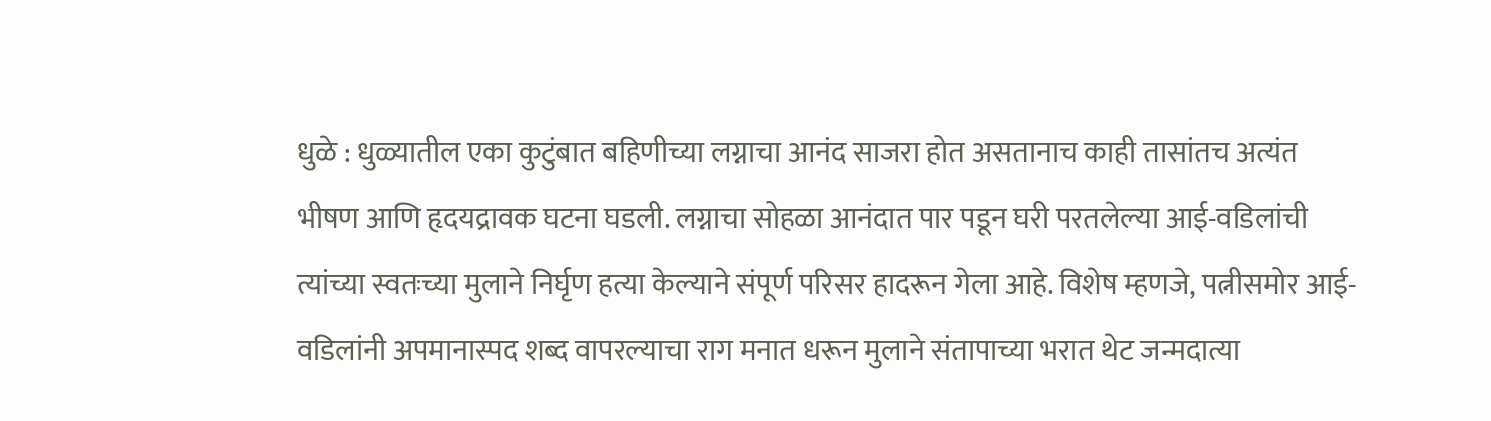धुळे : धुळ्यातील एका कुटुंबात बहिणीच्या लग्नाचा आनंद साजरा होत असतानाच काही तासांतच अत्यंत भीषण आणि हृदयद्रावक घटना घडली. लग्नाचा सोहळा आनंदात पार पडून घरी परतलेल्या आई-वडिलांची त्यांच्या स्वतःच्या मुलाने निर्घृण हत्या केल्याने संपूर्ण परिसर हादरून गेला आहे. विशेष म्हणजे, पत्नीसमोर आई-वडिलांनी अपमानास्पद शब्द वापरल्याचा राग मनात धरून मुलाने संतापाच्या भरात थेट जन्मदात्या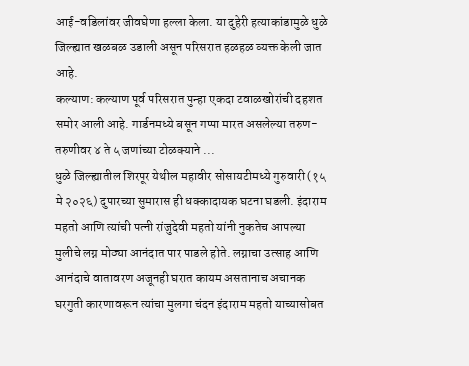आई-वडिलांवर जीवघेणा हल्ला केला. या दुहेरी हत्याकांडामुळे धुळे जिल्ह्यात खळबळ उडाली असून परिसरात हळहळ व्यक्त केली जात आहे.
कल्याण: कल्याण पूर्व परिसरात पुन्हा एकदा टवाळखोरांची दहशत समोर आली आहे. गार्डनमध्ये बसून गप्पा मारत असलेल्या तरुण-तरुणीवर ४ ते ५ जणांच्या टोळक्याने ...
धुळे जिल्ह्यातील शिरपूर येथील महावीर सोसायटीमध्ये गुरुवारी (१५ मे २०२६) दुपारच्या सुमारास ही धक्कादायक घटना घडली. इंदाराम महतो आणि त्यांची पत्नी रांजुदेवी महतो यांनी नुकतेच आपल्या मुलीचे लग्न मोठ्या आनंदात पार पाडले होते. लग्नाचा उत्साह आणि आनंदाचे वातावरण अजूनही घरात कायम असतानाच अचानक घरगुती कारणावरून त्यांचा मुलगा चंदन इंदाराम महतो याच्यासोबत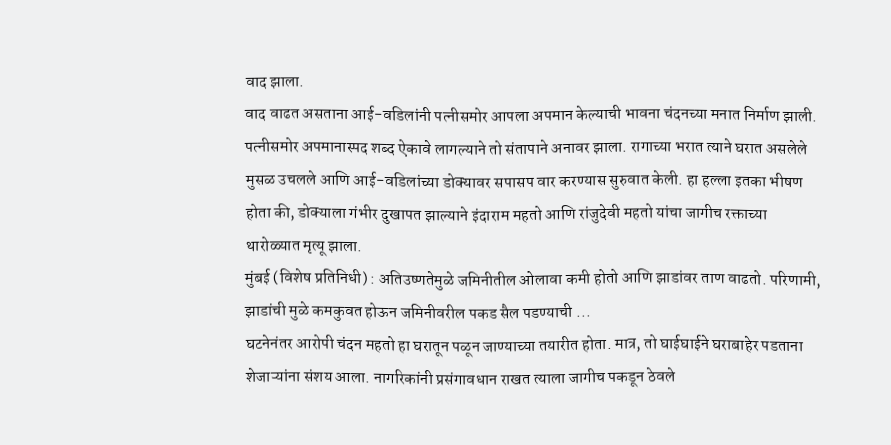वाद झाला.
वाद वाढत असताना आई-वडिलांनी पत्नीसमोर आपला अपमान केल्याची भावना चंदनच्या मनात निर्माण झाली. पत्नीसमोर अपमानास्पद शब्द ऐकावे लागल्याने तो संतापाने अनावर झाला. रागाच्या भरात त्याने घरात असलेले मुसळ उचलले आणि आई-वडिलांच्या डोक्यावर सपासप वार करण्यास सुरुवात केली. हा हल्ला इतका भीषण होता की, डोक्याला गंभीर दुखापत झाल्याने इंदाराम महतो आणि रांजुदेवी महतो यांचा जागीच रक्ताच्या थारोळ्यात मृत्यू झाला.
मुंबई (विशेष प्रतिनिधी) : अतिउष्णतेमुळे जमिनीतील ओलावा कमी होतो आणि झाडांवर ताण वाढतो. परिणामी, झाडांची मुळे कमकुवत होऊन जमिनीवरील पकड सैल पडण्याची ...
घटनेनंतर आरोपी चंदन महतो हा घरातून पळून जाण्याच्या तयारीत होता. मात्र, तो घाईघाईने घराबाहेर पडताना शेजाऱ्यांना संशय आला. नागरिकांनी प्रसंगावधान राखत त्याला जागीच पकडून ठेवले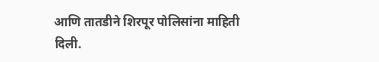आणि तातडीने शिरपूर पोलिसांना माहिती दिली.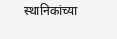स्थानिकांच्या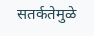सतर्कतेमुळे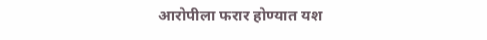आरोपीला फरार होण्यात यश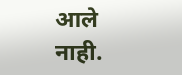आले नाही.